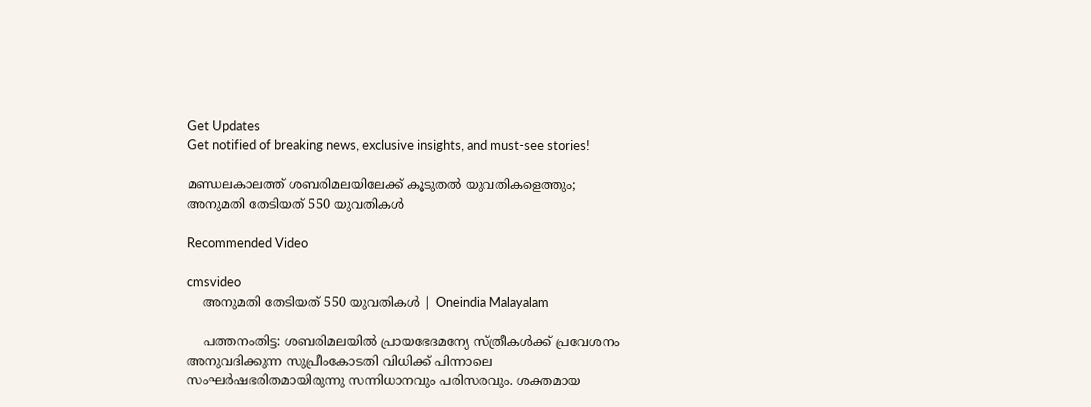Get Updates
Get notified of breaking news, exclusive insights, and must-see stories!

മണ്ഡലകാലത്ത് ശബരിമലയിലേക്ക് കൂടുതൽ യുവതികളെത്തും; അനുമതി തേടിയത് 550 യുവതികൾ

Recommended Video

cmsvideo
    അനുമതി തേടിയത് 550 യുവതികൾ | Oneindia Malayalam

    പത്തനംതിട്ട: ശബരിമലയിൽ പ്രായഭേദമന്യേ സ്ത്രീകൾക്ക് പ്രവേശനം അനുവദിക്കുന്ന സുപ്രീംകോടതി വിധിക്ക് പിന്നാലെ സംഘർഷഭരിതമായിരുന്നു സന്നിധാനവും പരിസരവും. ശക്തമായ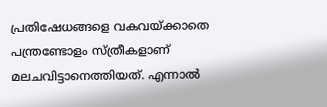പ്രതിഷേധങ്ങളെ വകവയ്ക്കാതെ പന്ത്രണ്ടോളം സ്ത്രീകളാണ് മലചവിട്ടാനെത്തിയത്. എന്നാൽ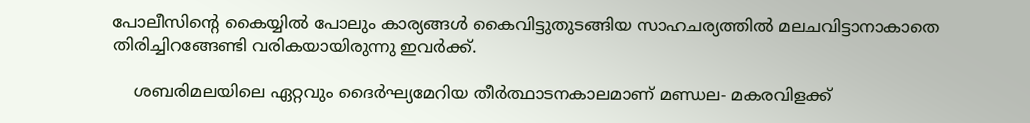പോലീസിന്റെ കൈയ്യിൽ പോലും കാര്യങ്ങൾ കൈവിട്ടുതുടങ്ങിയ സാഹചര്യത്തിൽ മലചവിട്ടാനാകാതെ തിരിച്ചിറങ്ങേണ്ടി വരികയായിരുന്നു ഇവർക്ക്.

    ശബരിമലയിലെ ഏറ്റവും ദൈർഘ്യമേറിയ തീർത്ഥാടനകാലമാണ് മണ്ഡല- മകരവിളക്ക്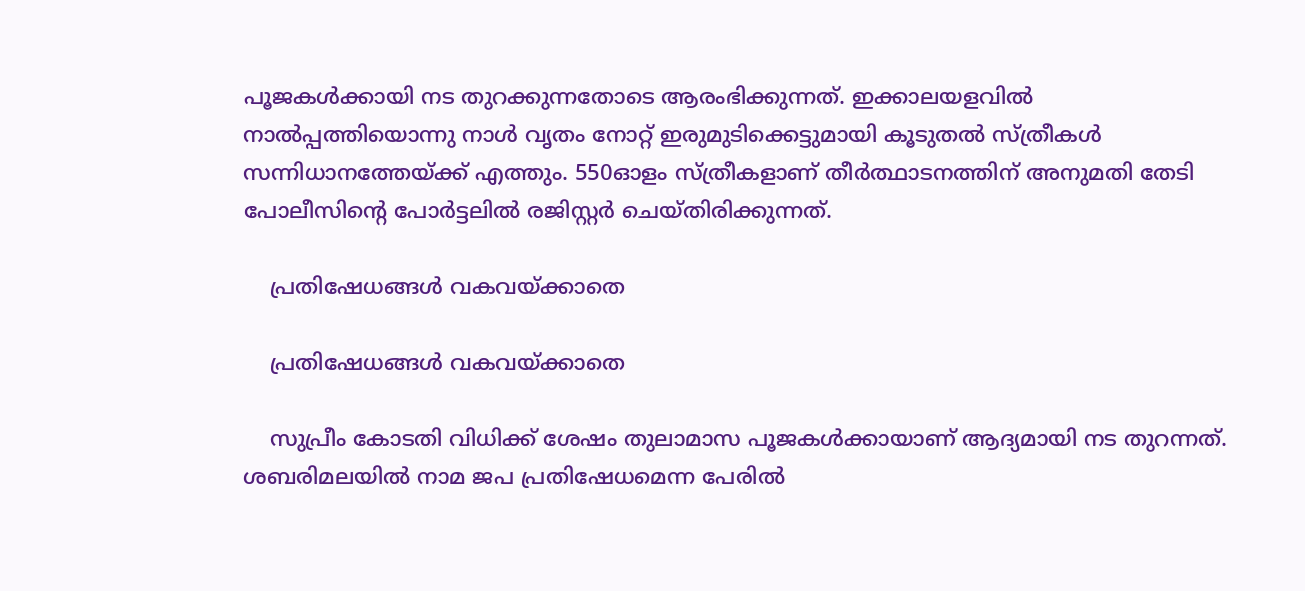പൂജകൾക്കായി നട തുറക്കുന്നതോടെ ആരംഭിക്കുന്നത്. ഇക്കാലയളവിൽ നാൽപ്പത്തിയൊന്നു നാൾ വൃതം നോറ്റ് ഇരുമുടിക്കെട്ടുമായി കൂടുതൽ സ്ത്രീകൾ സന്നിധാനത്തേയ്ക്ക് എത്തും. 550ഓളം സ്ത്രീകളാണ് തീർത്ഥാടനത്തിന് അനുമതി തേടി പോലീസിന്റെ പോർട്ടലിൽ രജിസ്റ്റർ ചെയ്തിരിക്കുന്നത്.

    പ്രതിഷേധങ്ങൾ വകവയ്ക്കാതെ

    പ്രതിഷേധങ്ങൾ വകവയ്ക്കാതെ

    സുപ്രീം കോടതി വിധിക്ക് ശേഷം തുലാമാസ പൂജകൾക്കായാണ് ആദ്യമായി നട തുറന്നത്. ശബരിമലയിൽ നാമ ജപ പ്രതിഷേധമെന്ന പേരിൽ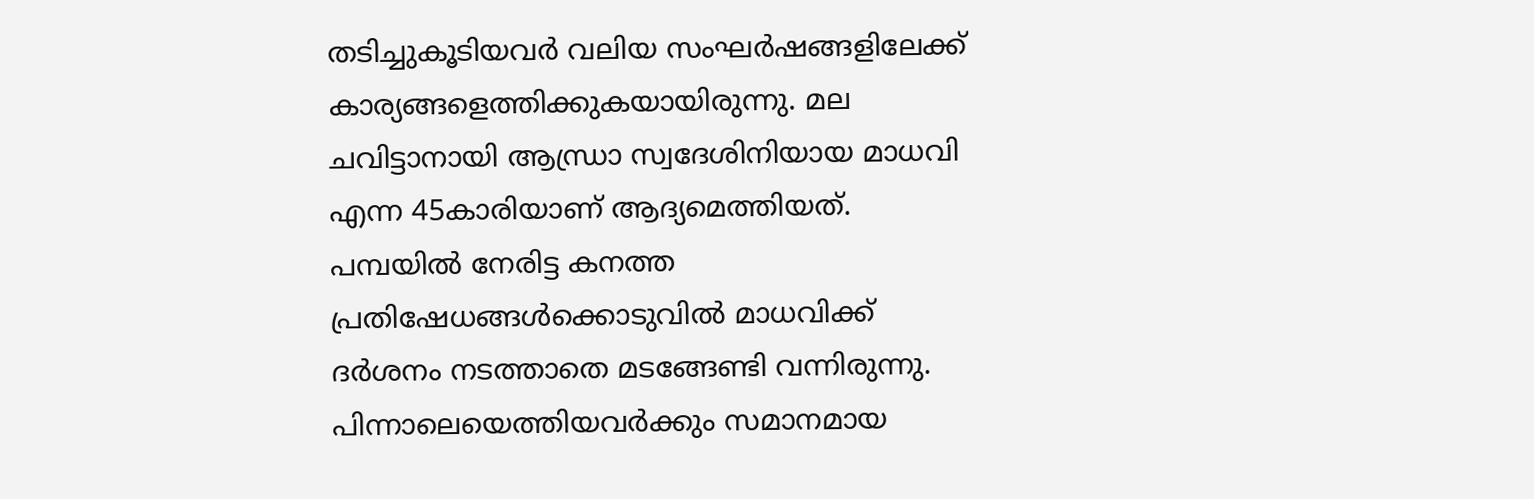തടിച്ചുകൂടിയവർ വലിയ സംഘർഷങ്ങളിലേക്ക് കാര്യങ്ങളെത്തിക്കുകയായിരുന്നു. മല ചവിട്ടാനായി ആന്ധ്രാ സ്വദേശിനിയായ മാധവി എന്ന 45കാരിയാണ് ആദ്യമെത്തിയത്. പമ്പയിൽ നേരിട്ട കനത്ത പ്രതിഷേധങ്ങൾക്കൊടുവിൽ മാധവിക്ക് ദർശനം നടത്താതെ മടങ്ങേണ്ടി വന്നിരുന്നു. പിന്നാലെയെത്തിയവർക്കും സമാനമായ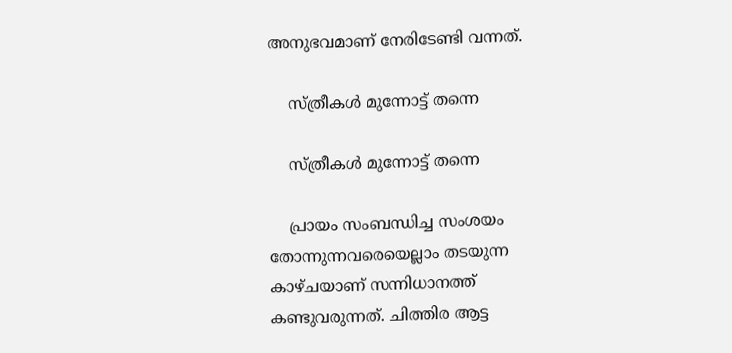അനുഭവമാണ് നേരിടേണ്ടി വന്നത്.

    സ്ത്രീകൾ മുന്നോട്ട് തന്നെ

    സ്ത്രീകൾ മുന്നോട്ട് തന്നെ

    പ്രായം സംബന്ധിച്ച സംശയം തോന്നുന്നവരെയെല്ലാം തടയുന്ന കാഴ്ചയാണ് സന്നിധാനത്ത് കണ്ടുവരുന്നത്. ചിത്തിര ആട്ട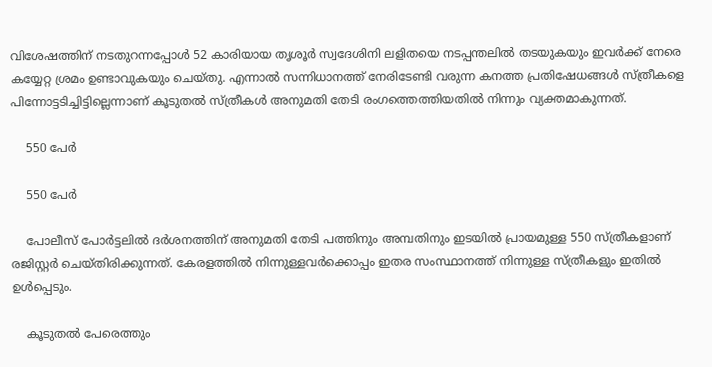വിശേഷത്തിന് നടതുറന്നപ്പോൾ 52 കാരിയായ തൃശൂർ സ്വദേശിനി ലളിതയെ നടപ്പന്തലിൽ തടയുകയും ഇവർക്ക് നേരെ കയ്യേറ്റ ശ്രമം ഉണ്ടാവുകയും ചെയ്തു. എന്നാൽ സന്നിധാനത്ത് നേരിടേണ്ടി വരുന്ന കനത്ത പ്രതിഷേധങ്ങൾ സ്ത്രീകളെ പിന്നോട്ടടിച്ചിട്ടില്ലെന്നാണ് കൂടുതൽ സ്ത്രീകൾ അനുമതി തേടി രംഗത്തെത്തിയതിൽ നിന്നും വ്യക്തമാകുന്നത്.

    550 പേർ

    550 പേർ

    പോലീസ് പോർട്ടലിൽ ദർശനത്തിന് അനുമതി തേടി പത്തിനും അമ്പതിനും ഇടയിൽ പ്രായമുള്ള 550 സ്ത്രീകളാണ് രജിസ്റ്റർ ചെയ്തിരിക്കുന്നത്. കേരളത്തിൽ നിന്നുള്ളവർക്കൊപ്പം ഇതര സംസ്ഥാനത്ത് നിന്നുള്ള സ്ത്രീകളും ഇതിൽ ഉൾപ്പെടും.

    കൂടുതൽ പേരെത്തും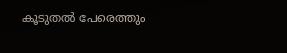കൂടുതൽ പേരെത്തും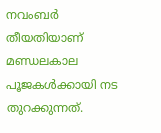നവംബർ തീയതിയാണ് മണ്ഡലകാല പൂജകൾക്കായി നട തുറക്കുന്നത്.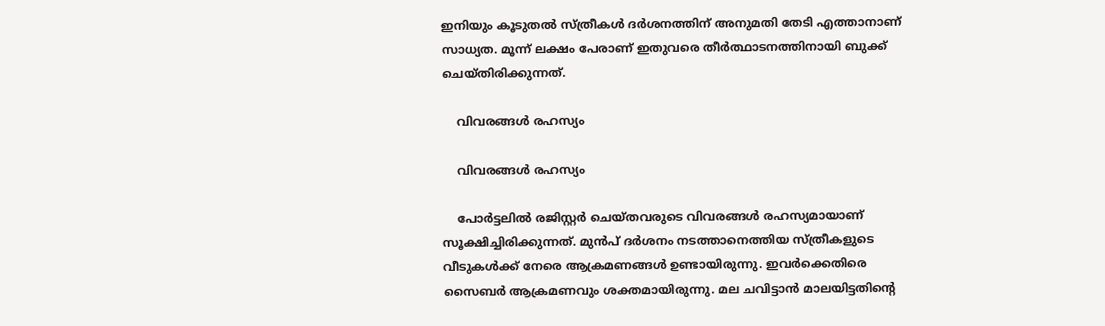ഇനിയും കൂടുതൽ സ്ത്രീകൾ ദർശനത്തിന് അനുമതി തേടി എത്താനാണ് സാധ്യത. മൂന്ന് ലക്ഷം പേരാണ് ഇതുവരെ തീർത്ഥാടനത്തിനായി ബുക്ക് ചെയ്തിരിക്കുന്നത്.

    വിവരങ്ങൾ രഹസ്യം

    വിവരങ്ങൾ രഹസ്യം

    പോർട്ടലിൽ രജിസ്റ്റർ ചെയ്തവരുടെ വിവരങ്ങൾ രഹസ്യമായാണ് സൂക്ഷിച്ചിരിക്കുന്നത്. മുൻപ് ദർശനം നടത്താനെത്തിയ സ്ത്രീകളുടെ വീടുകൾക്ക് നേരെ ആക്രമണങ്ങൾ ഉണ്ടായിരുന്നു. ഇവർക്കെതിരെ സൈബർ ആക്രമണവും ശക്തമായിരുന്നു. മല ചവിട്ടാൻ മാലയിട്ടതിന്റെ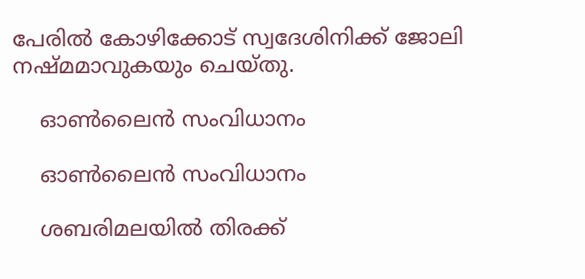പേരിൽ കോഴിക്കോട് സ്വദേശിനിക്ക് ജോലി നഷ്മമാവുകയും ചെയ്തു.

    ഓൺലൈൻ സംവിധാനം

    ഓൺലൈൻ സംവിധാനം

    ശബരിമലയിൽ തിരക്ക്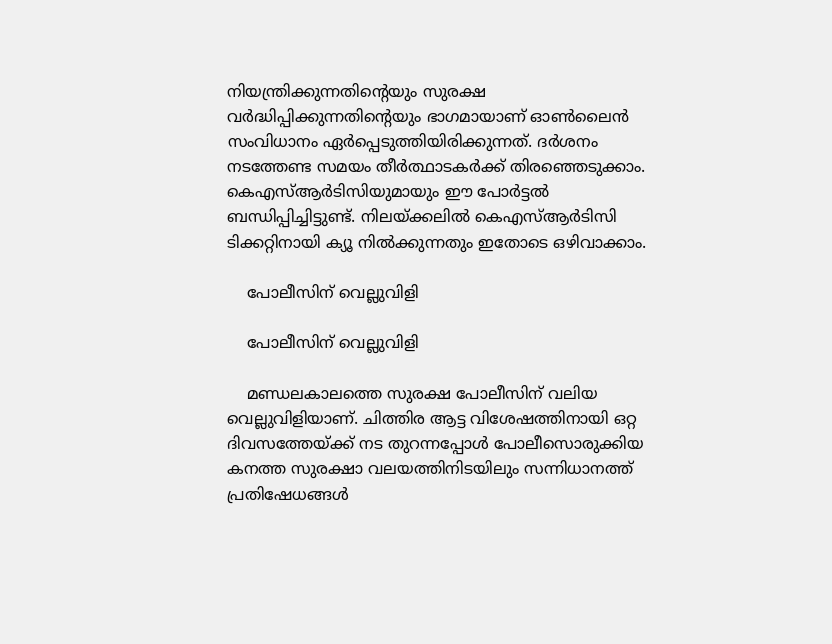നിയന്ത്രിക്കുന്നതിന്റെയും സുരക്ഷ വർദ്ധിപ്പിക്കുന്നതിന്റെയും ഭാഗമായാണ് ഓൺലൈൻ സംവിധാനം ഏർപ്പെടുത്തിയിരിക്കുന്നത്. ദർശനം നടത്തേണ്ട സമയം തീർത്ഥാടകർക്ക് തിരഞ്ഞെടുക്കാം. കെഎസ്ആർടിസിയുമായും ഈ പോർട്ടൽ ബന്ധിപ്പിച്ചിട്ടുണ്ട്. നിലയ്ക്കലിൽ കെഎസ്ആർടിസി ടിക്കറ്റിനായി ക്യൂ നിൽക്കുന്നതും ഇതോടെ ഒഴിവാക്കാം.

    പോലീസിന് വെല്ലുവിളി

    പോലീസിന് വെല്ലുവിളി

    മണ്ഡലകാലത്തെ സുരക്ഷ പോലീസിന് വലിയ വെല്ലുവിളിയാണ്. ചിത്തിര ആട്ട വിശേഷത്തിനായി ഒറ്റ ദിവസത്തേയ്ക്ക് നട തുറന്നപ്പോൾ പോലീസൊരുക്കിയ കനത്ത സുരക്ഷാ വലയത്തിനിടയിലും സന്നിധാനത്ത് പ്രതിഷേധങ്ങൾ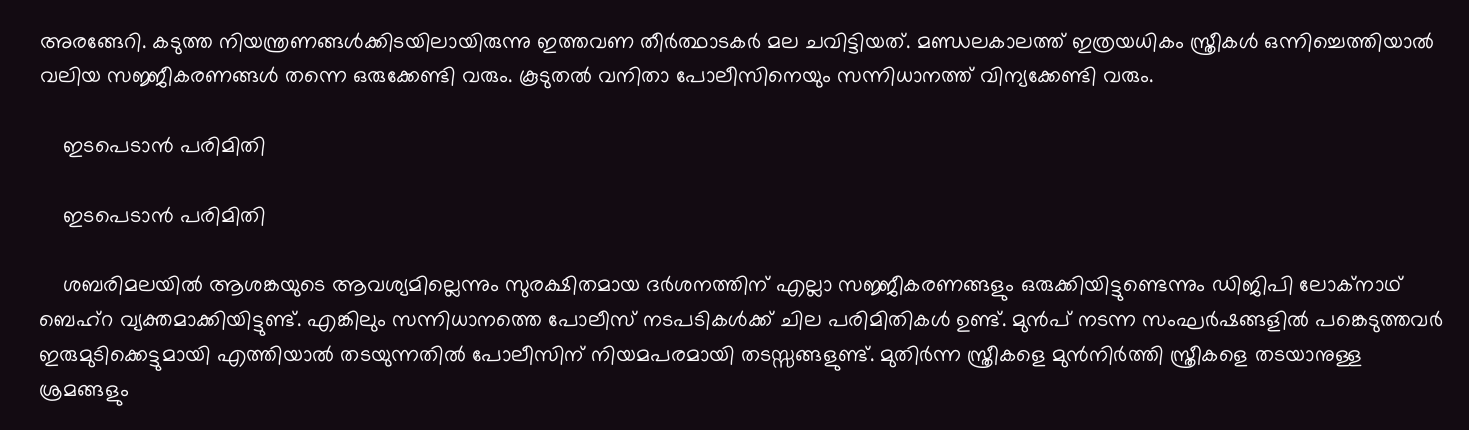അരങ്ങേറി. കടുത്ത നിയന്ത്രണങ്ങൾക്കിടയിലായിരുന്നു ഇത്തവണ തീർത്ഥാടകർ മല ചവിട്ടിയത്. മണ്ഡലകാലത്ത് ഇത്രയധികം സ്ത്രീകൾ ഒന്നിച്ചെത്തിയാൽ വലിയ സജ്ജീകരണങ്ങൾ തന്നെ ഒരുക്കേണ്ടി വരും. കൂടുതൽ വനിതാ പോലീസിനെയും സന്നിധാനത്ത് വിന്യക്കേണ്ടി വരും.

    ഇടപെടാൻ പരിമിതി

    ഇടപെടാൻ പരിമിതി

    ശബരിമലയിൽ ആശങ്കയുടെ ആവശ്യമില്ലെന്നും സുരക്ഷിതമായ ദർശനത്തിന് എല്ലാ സജ്ജീകരണങ്ങളും ഒരുക്കിയിട്ടുണ്ടെന്നും ഡിജിപി ലോക്നാഥ് ബെഹ്റ വ്യക്തമാക്കിയിട്ടുണ്ട്. എങ്കിലും സന്നിധാനത്തെ പോലീസ് നടപടികൾക്ക് ചില പരിമിതികൾ ഉണ്ട്. മുൻപ് നടന്ന സംഘർഷങ്ങളിൽ പങ്കെടുത്തവർ ഇരുമുടിക്കെട്ടുമായി എത്തിയാൽ തടയുന്നതിൽ പോലീസിന് നിയമപരമായി തടസ്സങ്ങളുണ്ട്. മുതിർന്ന സ്ത്രീകളെ മുൻനിർത്തി സ്ത്രീകളെ തടയാനുള്ള ശ്രമങ്ങളും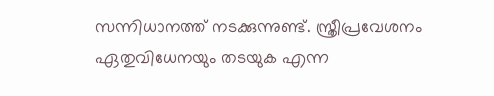സന്നിധാനത്ത് നടക്കുന്നുണ്ട്. സ്ത്രീപ്രവേശനം ഏതുവിധേനയും തടയുക എന്ന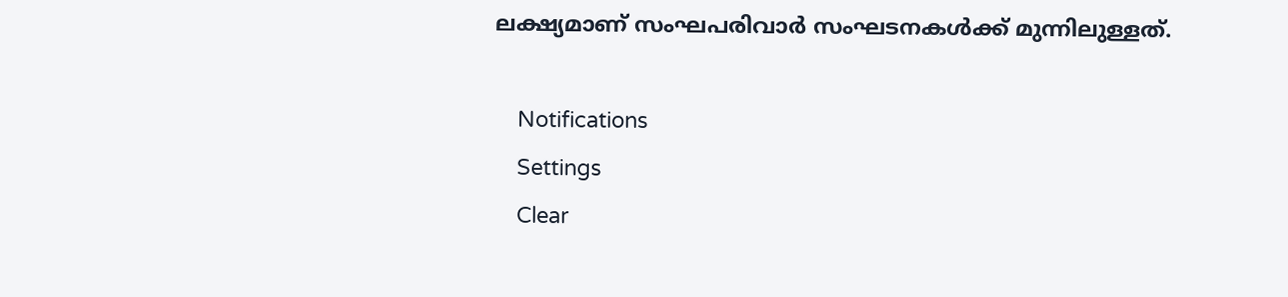ലക്ഷ്യമാണ് സംഘപരിവാർ സംഘടനകൾക്ക് മുന്നിലുള്ളത്.

    Notifications
    Settings
    Clear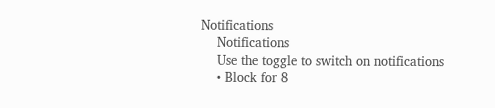Notifications
    Notifications
    Use the toggle to switch on notifications
    • Block for 8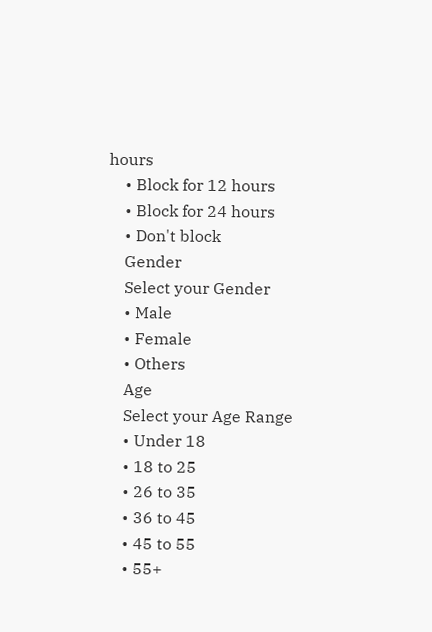hours
    • Block for 12 hours
    • Block for 24 hours
    • Don't block
    Gender
    Select your Gender
    • Male
    • Female
    • Others
    Age
    Select your Age Range
    • Under 18
    • 18 to 25
    • 26 to 35
    • 36 to 45
    • 45 to 55
    • 55+